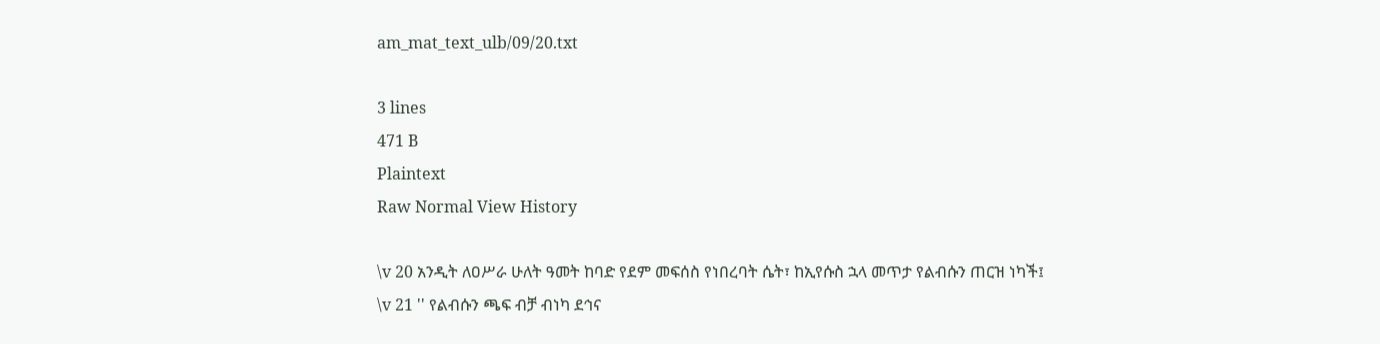am_mat_text_ulb/09/20.txt

3 lines
471 B
Plaintext
Raw Normal View History

\v 20 አንዲት ለዐሥራ ሁለት ዓመት ከባድ የደም መፍሰስ የነበረባት ሴት፣ ከኢየሱስ ኋላ መጥታ የልብሱን ጠርዝ ነካች፤
\v 21 '' የልብሱን ጫፍ ብቻ ብነካ ደኅና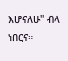እሆናለሁ'' ብላ ነበርና።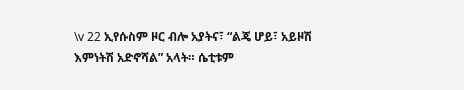\v 22 ኢየሱስም ዞር ብሎ አያትና፣ “ልጄ ሆይ፣ አይዞሽ እምነትሽ አድኖሻል” አላት። ሴቲቱም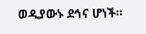ወዲያውኑ ደኅና ሆነች።